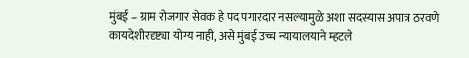मुंबई – ग्राम रोजगार सेवक हे पद पगारदार नसल्यामुळे अशा सदस्यास अपात्र ठरवणे कायदेशीरदृष्ट्या योग्य नाही, असे मुंबई उच्च न्यायालयाने म्हटले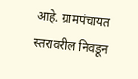आहे. ग्रामपंचायत स्तरावरील निवडून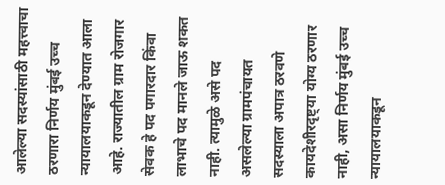आलेल्या सदस्यांसाठी महत्त्वाचा ठरणारा निर्णय मुंबई उच्च न्यायालयाकडून देण्यात आला आहे. राज्यातील ग्राम रोजगार सेवक हे पद पगारदार किंवा लाभाचे पद मानले जाऊ शकत नाही. त्यामुळे असे पद असलेल्या ग्रामपंचायत सदस्याला अपात्र ठरवणे कायदेशीरदृष्ट्या योग्य ठरणार नाही, असा निर्णय मुंबई उच्च न्यायालयाकडून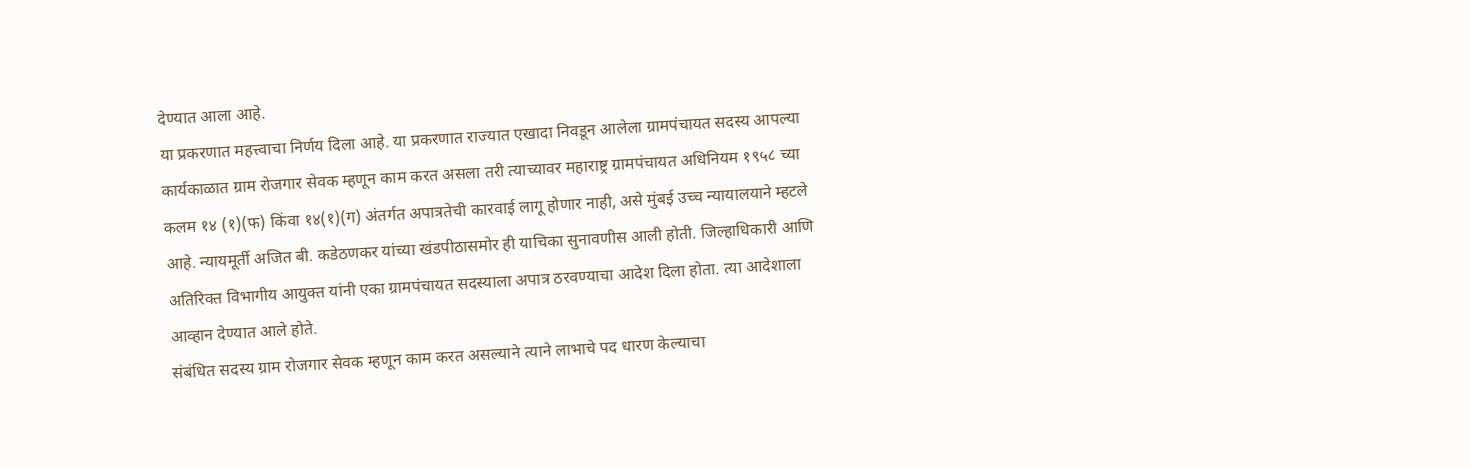देण्यात आला आहे.
या प्रकरणात महत्त्वाचा निर्णय दिला आहे. या प्रकरणात राज्यात एखादा निवडून आलेला ग्रामपंचायत सदस्य आपल्या कार्यकाळात ग्राम रोजगार सेवक म्हणून काम करत असला तरी त्याच्यावर महाराष्ट्र ग्रामपंचायत अधिनियम १९५८ च्या कलम १४ (१)(फ) किंवा १४(१)(ग) अंतर्गत अपात्रतेची कारवाई लागू होणार नाही, असे मुंबई उच्च न्यायालयाने म्हटले आहे. न्यायमूर्ती अजित बी. कडेठणकर यांच्या खंडपीठासमोर ही याचिका सुनावणीस आली होती. जिल्हाधिकारी आणि अतिरिक्त विभागीय आयुक्त यांनी एका ग्रामपंचायत सदस्याला अपात्र ठरवण्याचा आदेश दिला होता. त्या आदेशाला आव्हान देण्यात आले होते.
संबंधित सदस्य ग्राम रोजगार सेवक म्हणून काम करत असल्याने त्याने लाभाचे पद धारण केल्याचा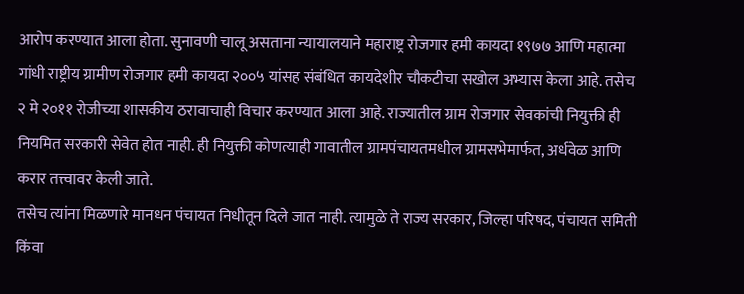आरोप करण्यात आला होता. सुनावणी चालू असताना न्यायालयाने महाराष्ट्र रोजगार हमी कायदा १९७७ आणि महात्मा गांधी राष्ट्रीय ग्रामीण रोजगार हमी कायदा २००५ यांसह संबंधित कायदेशीर चौकटीचा सखोल अभ्यास केला आहे. तसेच २ मे २०११ रोजीच्या शासकीय ठरावाचाही विचार करण्यात आला आहे. राज्यातील ग्राम रोजगार सेवकांची नियुक्ती ही नियमित सरकारी सेवेत होत नाही. ही नियुक्ती कोणत्याही गावातील ग्रामपंचायतमधील ग्रामसभेमार्फत, अर्धवेळ आणि करार तत्त्वावर केली जाते.
तसेच त्यांना मिळणारे मानधन पंचायत निधीतून दिले जात नाही. त्यामुळे ते राज्य सरकार, जिल्हा परिषद, पंचायत समिती किंवा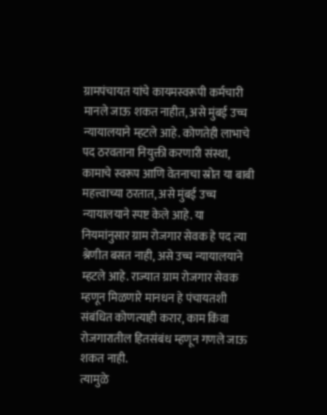ग्रामपंचायत यांचे कायमस्वरूपी कर्मचारी मानले जाऊ शकत नाहीत, असे मुंबई उच्च न्यायालयाने म्हटले आहे. कोणतेही लाभाचे पद ठरवताना नियुक्ती करणारी संस्था, कामाचे स्वरूप आणि वेतनाचा स्रोत या बाबी महत्त्वाच्या ठरतात, असे मुंबई उच्च न्यायालयाने स्पष्ट केले आहे. या नियमांनुसार ग्राम रोजगार सेवक हे पद त्या श्रेणीत बसत नाही, असे उच्च न्यायालयाने म्हटले आहे. राज्यात ग्राम रोजगार सेवक म्हणून मिळणारे मानधन हे पंचायतशी संबंधित कोणत्याही करार, काम किंवा रोजगारातील हितसंबंध म्हणून गणले जाऊ शकत नाही.
त्यामुळे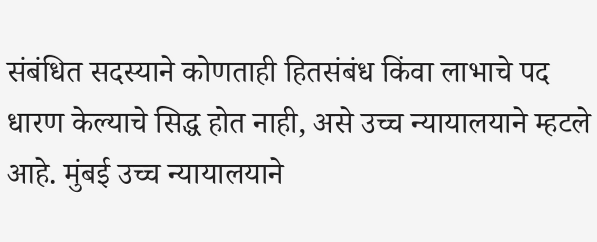संबंधित सदस्याने कोणताही हितसंबंध किंवा लाभाचे पद धारण केल्याचे सिद्ध होत नाही, असे उच्च न्यायालयाने म्हटले आहे. मुंबई उच्च न्यायालयाने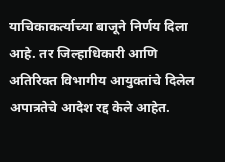याचिकाकर्त्याच्या बाजूने निर्णय दिला आहे. तर जिल्हाधिकारी आणि अतिरिक्त विभागीय आयुक्तांचे दिलेल अपात्रतेचे आदेश रद्द केले आहेत.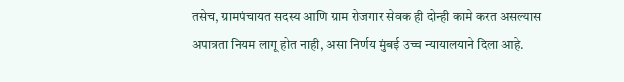तसेच, ग्रामपंचायत सदस्य आणि ग्राम रोजगार सेवक ही दोन्ही कामे करत असल्यास अपात्रता नियम लागू होत नाही, असा निर्णय मुंबई उच्च न्यायालयाने दिला आहे.